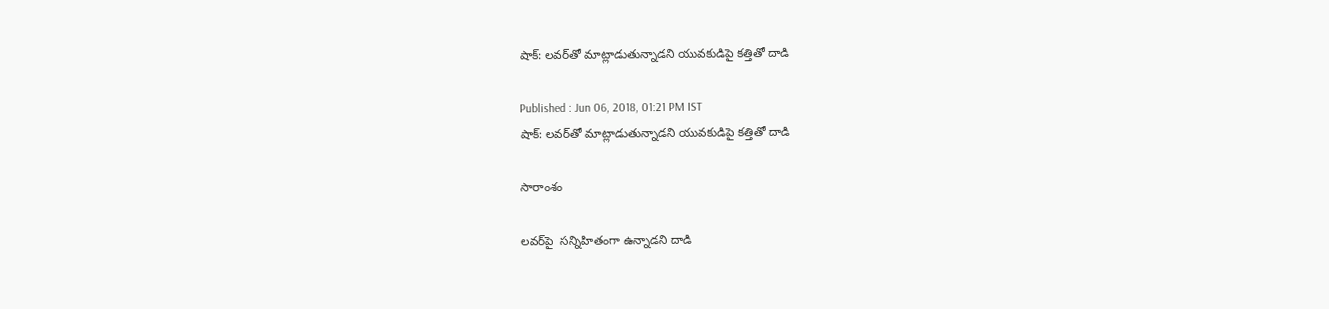షాక్: లవర్‌తో మాట్లాడుతున్నాడని యువకుడిపై కత్తితో దాడి

Published : Jun 06, 2018, 01:21 PM IST
షాక్: లవర్‌తో మాట్లాడుతున్నాడని యువకుడిపై కత్తితో దాడి

సారాంశం

లవర్‌పై  సన్నిహితంగా ఉన్నాడని దాడి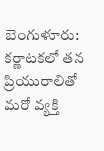బెంగుళూరు: కర్ణాటకలో తన ప్రియురాలితో మరో వ్యక్తి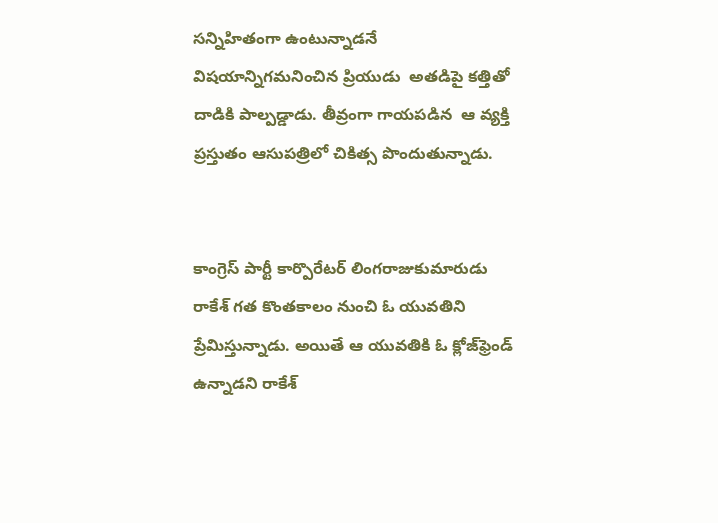సన్నిహితంగా ఉంటున్నాడనే విషయాన్నిగమనించిన ప్రియుడు  అతడిపై కత్తితో దాడికి పాల్పడ్డాడు. తీవ్రంగా గాయపడిన  ఆ వ్యక్తి ప్రస్తుతం ఆసుపత్రిలో చికిత్స పొందుతున్నాడు.


కాంగ్రెస్‌ పార్టీ కార్పొరేటర్‌ లింగరాజుకుమారుడు రాకేశ్‌ గత కొంతకాలం నుంచి ఓ యువతిని ప్రేమిస్తున్నాడు. అయితే ఆ యువతికి ఓ క్లోజ్‌ఫ్రెండ్‌ ఉన్నాడని రాకేశ్‌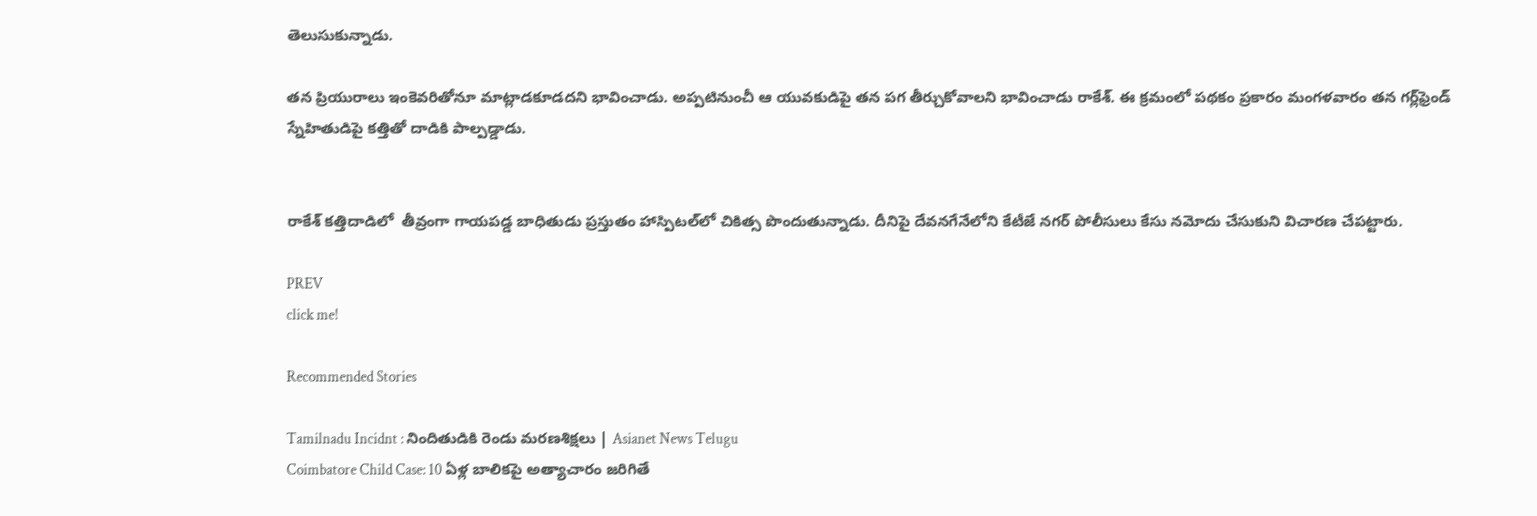తెలుసుకున్నాడు.

తన ప్రియురాలు ఇంకెవరితోనూ మాట్లాడకూడదని భావించాడు. అప్పటినుంచీ ఆ యువకుడిపై తన పగ తీర్చుకోవాలని భావించాడు రాకేశ్‌. ఈ క్రమంలో పథకం ప్రకారం మంగళవారం తన గర్ల్‌ఫ్రెండ్‌ స్నేహితుడిపై కత్తితో దాడికి పాల్పడ్డాడు.


రాకేశ్‌ కత్తిదాడిలో  తీవ్రంగా గాయపడ్డ బాధితుడు ప్రస్తుతం హాస్పిటల్‌లో చికిత్స పొందుతున్నాడు. దీనిపై దేవనగేనేలోని కేటీజే నగర్‌ పోలీసులు కేసు నమోదు చేసుకుని విచారణ చేపట్టారు.

PREV
click me!

Recommended Stories

Tamilnadu Incidnt : నిందితుడికి రెండు మరణశిక్షలు | Asianet News Telugu
Coimbatore Child Case: 10 ఏళ్ల బాలికపై అత్యాచారం జరిగితే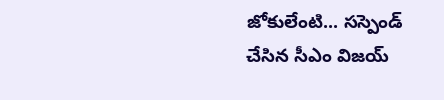జోకులేంటి... సస్పెండ్ చేసిన సీఎం విజయ్